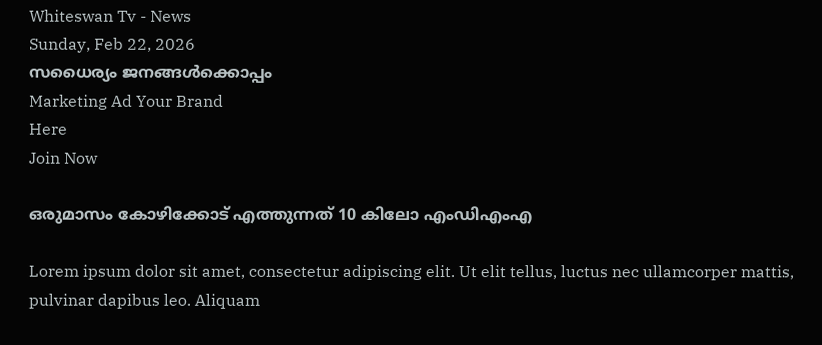Whiteswan Tv - News
Sunday, Feb 22, 2026
സധൈര്യം ജനങ്ങൾക്കൊപ്പം
Marketing Ad Your Brand
Here
Join Now

ഒരുമാസം കോഴിക്കോട് എത്തുന്നത് 10 കിലോ എംഡിഎംഎ

Lorem ipsum dolor sit amet, consectetur adipiscing elit. Ut elit tellus, luctus nec ullamcorper mattis, pulvinar dapibus leo. Aliquam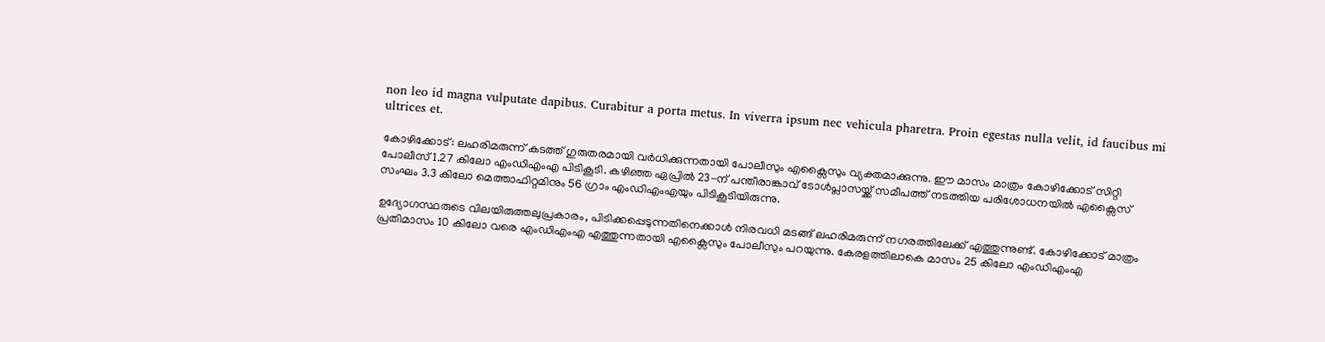non leo id magna vulputate dapibus. Curabitur a porta metus. In viverra ipsum nec vehicula pharetra. Proin egestas nulla velit, id faucibus mi ultrices et.

കോഴിക്കോട്: ലഹരിമരുന്ന് കടത്ത് ഗുരുതരമായി വർധിക്കുന്നതായി പോലീസും എക്സൈസും വ്യക്തമാക്കുന്നു. ഈ മാസം മാത്രം കോഴിക്കോട് സിറ്റി പോലീസ് 1.27 കിലോ എംഡിഎംഎ പിടികൂടി. കഴിഞ്ഞ ഏപ്രിൽ 23-ന് പന്തീരാങ്കാവ് ടോൾപ്ലാസയ്ക്ക് സമീപത്ത് നടത്തിയ പരിശോധനയിൽ എക്സൈസ് സംഘം 3.3 കിലോ മെത്താഫിറ്റമിനും 56 ഗ്രാം എംഡിഎംഎയും പിടികൂടിയിരുന്നു.

ഉദ്യോഗസ്ഥരുടെ വിലയിരുത്തലുപ്രകാരം, പിടിക്കപ്പെടുന്നതിനെക്കാൾ നിരവധി മടങ്ങ് ലഹരിമരുന്ന് നഗരത്തിലേക്ക് എത്തുന്നുണ്ട്. കോഴിക്കോട് മാത്രം പ്രതിമാസം 10 കിലോ വരെ എംഡിഎംഎ എത്തുന്നതായി എക്സൈസും പോലീസും പറയുന്നു. കേരളത്തിലാകെ മാസം 25 കിലോ എംഡിഎംഎ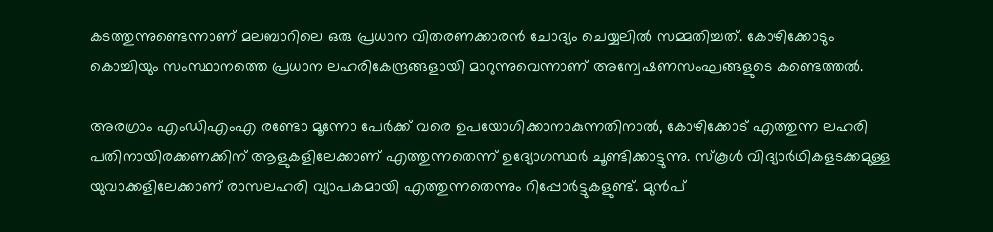കടത്തുന്നുണ്ടെന്നാണ് മലബാറിലെ ഒരു പ്രധാന വിതരണക്കാരൻ ചോദ്യം ചെയ്യലിൽ സമ്മതിച്ചത്. കോഴിക്കോടും കൊച്ചിയും സംസ്ഥാനത്തെ പ്രധാന ലഹരികേന്ദ്രങ്ങളായി മാറുന്നുവെന്നാണ് അന്വേഷണസംഘങ്ങളുടെ കണ്ടെത്തൽ.

അരഗ്രാം എംഡിഎംഎ രണ്ടോ മൂന്നോ പേർക്ക് വരെ ഉപയോഗിക്കാനാകുന്നതിനാൽ, കോഴിക്കോട് എത്തുന്ന ലഹരി പതിനായിരക്കണക്കിന് ആളുകളിലേക്കാണ് എത്തുന്നതെന്ന് ഉദ്യോഗസ്ഥർ ചൂണ്ടിക്കാട്ടുന്നു. സ്കൂൾ വിദ്യാർഥികളടക്കമുള്ള യുവാക്കളിലേക്കാണ് രാസലഹരി വ്യാപകമായി എത്തുന്നതെന്നും റിപ്പോർട്ടുകളുണ്ട്. മുൻപ്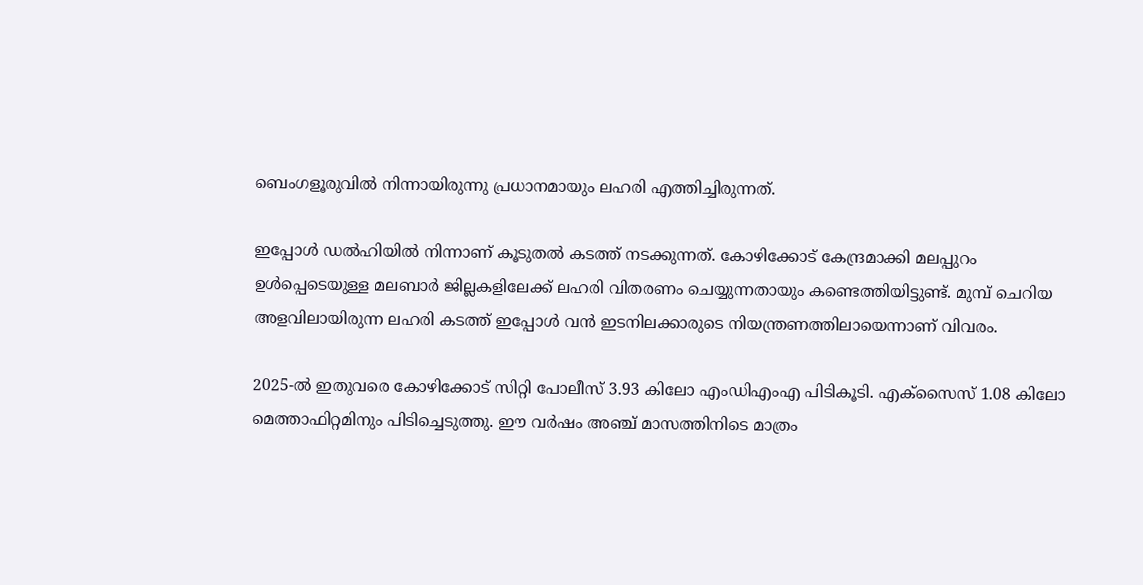ബെംഗളൂരുവിൽ നിന്നായിരുന്നു പ്രധാനമായും ലഹരി എത്തിച്ചിരുന്നത്.

ഇപ്പോൾ ഡൽഹിയിൽ നിന്നാണ് കൂടുതൽ കടത്ത് നടക്കുന്നത്. കോഴിക്കോട് കേന്ദ്രമാക്കി മലപ്പുറം ഉൾപ്പെടെയുള്ള മലബാർ ജില്ലകളിലേക്ക് ലഹരി വിതരണം ചെയ്യുന്നതായും കണ്ടെത്തിയിട്ടുണ്ട്. മുമ്പ് ചെറിയ അളവിലായിരുന്ന ലഹരി കടത്ത് ഇപ്പോൾ വൻ ഇടനിലക്കാരുടെ നിയന്ത്രണത്തിലായെന്നാണ് വിവരം.

2025-ൽ ഇതുവരെ കോഴിക്കോട് സിറ്റി പോലീസ് 3.93 കിലോ എംഡിഎംഎ പിടികൂടി. എക്സൈസ് 1.08 കിലോ മെത്താഫിറ്റമിനും പിടിച്ചെടുത്തു. ഈ വർഷം അഞ്ച് മാസത്തിനിടെ മാത്രം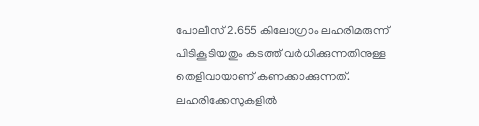പോലീസ് 2.655 കിലോഗ്രാം ലഹരിമരുന്ന് പിടികൂടിയതും കടത്ത് വർധിക്കുന്നതിനുള്ള തെളിവായാണ് കണക്കാക്കുന്നത്. ലഹരിക്കേസുകളിൽ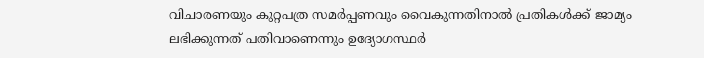വിചാരണയും കുറ്റപത്ര സമർപ്പണവും വൈകുന്നതിനാൽ പ്രതികൾക്ക് ജാമ്യം ലഭിക്കുന്നത് പതിവാണെന്നും ഉദ്യോഗസ്ഥർ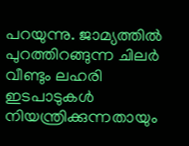പറയുന്നു. ജാമ്യത്തിൽ പുറത്തിറങ്ങുന്ന ചിലർ വീണ്ടും ലഹരി ഇടപാടുകൾ നിയന്ത്രിക്കുന്നതായും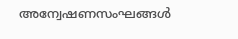അന്വേഷണസംഘങ്ങൾ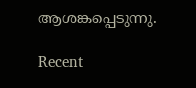ആശങ്കപ്പെടുന്നു.

Recent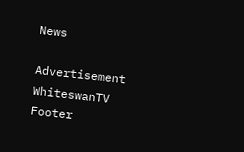News

Advertisement
WhiteswanTV Footer